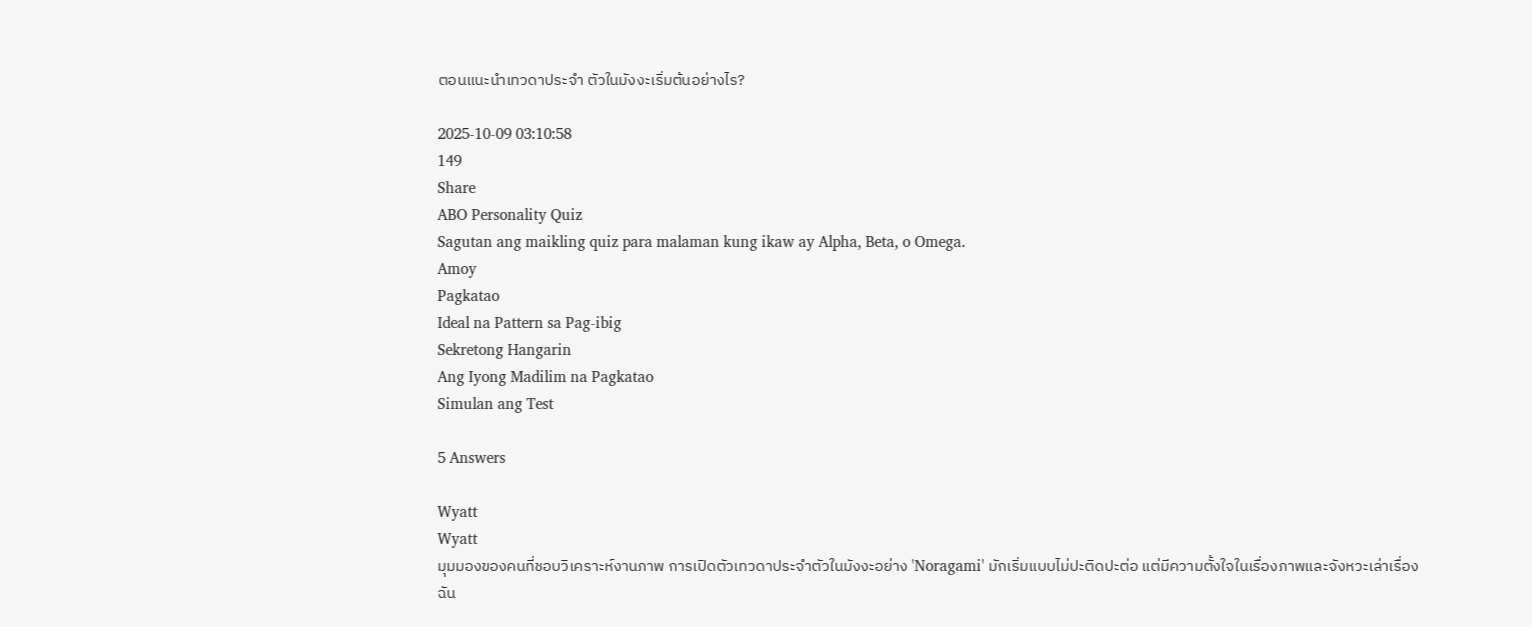ตอนแนะนำเทวดาประจํา ตัวในมังงะเริ่มต้นอย่างไร?

2025-10-09 03:10:58
149
Share
ABO Personality Quiz
Sagutan ang maikling quiz para malaman kung ikaw ay Alpha, Beta, o Omega.
Amoy
Pagkatao
Ideal na Pattern sa Pag-ibig
Sekretong Hangarin
Ang Iyong Madilim na Pagkatao
Simulan ang Test

5 Answers

Wyatt
Wyatt
มุมมองของคนที่ชอบวิเคราะห์งานภาพ การเปิดตัวเทวดาประจำตัวในมังงะอย่าง 'Noragami' มักเริ่มแบบไม่ปะติดปะต่อ แต่มีความตั้งใจในเรื่องภาพและจังหวะเล่าเรื่อง
ฉัน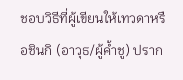ชอบวิธีที่ผู้เขียนให้เทวดาหรือชินกิ (อาวุธ/ผู้ค้ำชู) ปราก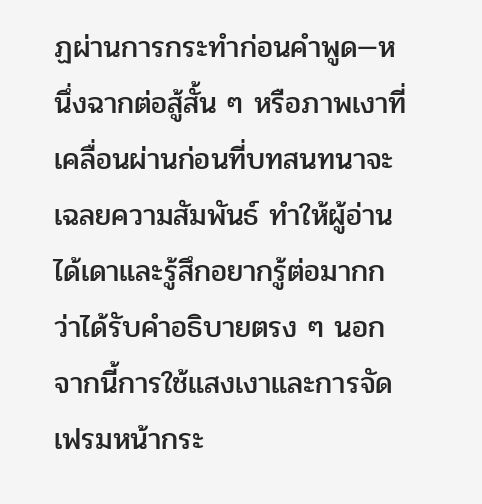ฏผ่านการกระทำก่อนคำพูด—หนึ่งฉากต่อสู้สั้น ๆ หรือภาพเงาที่เคลื่อนผ่านก่อนที่บทสนทนาจะเฉลยความสัมพันธ์ ทำให้ผู้อ่านได้เดาและรู้สึกอยากรู้ต่อมากกว่าได้รับคำอธิบายตรง ๆ นอกจากนี้การใช้แสงเงาและการจัดเฟรมหน้ากระ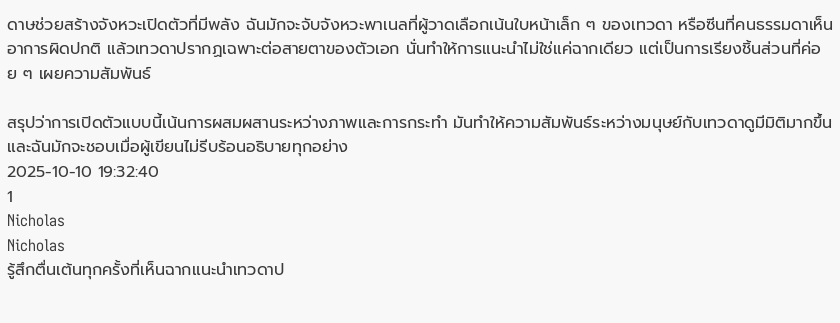ดาษช่วยสร้างจังหวะเปิดตัวที่มีพลัง ฉันมักจะจับจังหวะพาเนลที่ผู้วาดเลือกเน้นใบหน้าเล็ก ๆ ของเทวดา หรือซีนที่คนธรรมดาเห็นอาการผิดปกติ แล้วเทวดาปรากฏเฉพาะต่อสายตาของตัวเอก นั่นทำให้การแนะนำไม่ใช่แค่ฉากเดียว แต่เป็นการเรียงชิ้นส่วนที่ค่อย ๆ เผยความสัมพันธ์

สรุปว่าการเปิดตัวแบบนี้เน้นการผสมผสานระหว่างภาพและการกระทำ มันทำให้ความสัมพันธ์ระหว่างมนุษย์กับเทวดาดูมีมิติมากขึ้น และฉันมักจะชอบเมื่อผู้เขียนไม่รีบร้อนอธิบายทุกอย่าง
2025-10-10 19:32:40
1
Nicholas
Nicholas
รู้สึกตื่นเต้นทุกครั้งที่เห็นฉากแนะนำเทวดาป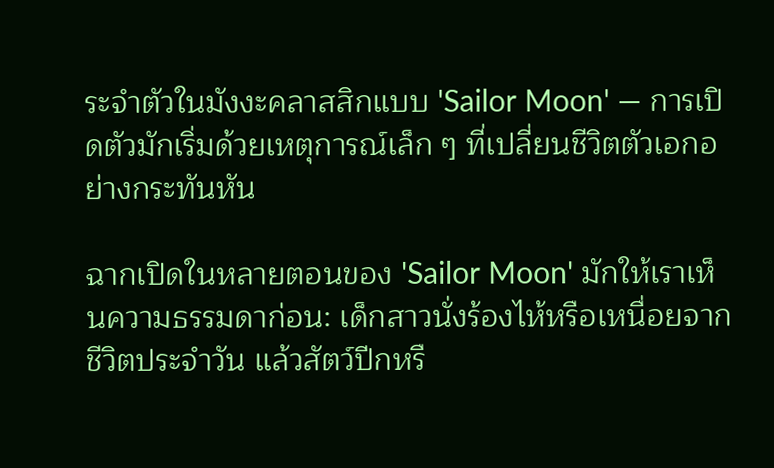ระจำตัวในมังงะคลาสสิกแบบ 'Sailor Moon' — การเปิดตัวมักเริ่มด้วยเหตุการณ์เล็ก ๆ ที่เปลี่ยนชีวิตตัวเอกอย่างกระทันหัน

ฉากเปิดในหลายตอนของ 'Sailor Moon' มักให้เราเห็นความธรรมดาก่อน: เด็กสาวนั่งร้องไห้หรือเหนื่อยจากชีวิตประจำวัน แล้วสัตว์ปีกหรื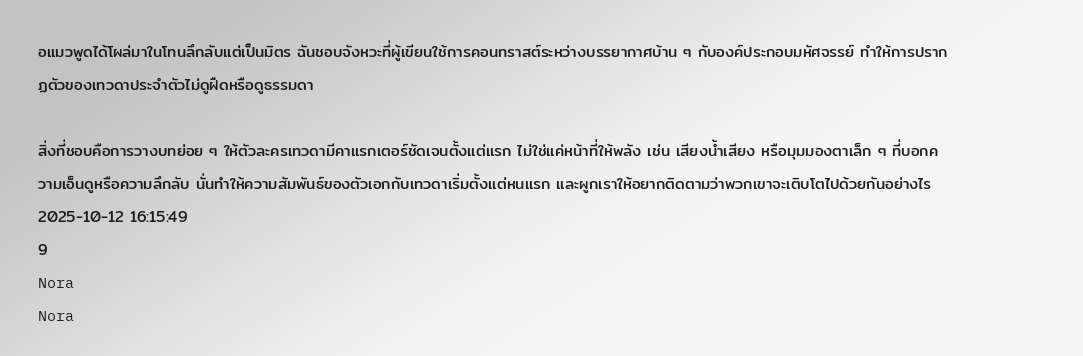อแมวพูดได้โผล่มาในโทนลึกลับแต่เป็นมิตร ฉันชอบจังหวะที่ผู้เขียนใช้การคอนทราสต์ระหว่างบรรยากาศบ้าน ๆ กับองค์ประกอบมหัศจรรย์ ทำให้การปรากฏตัวของเทวดาประจำตัวไม่ดูฝืดหรือดูธรรมดา

สิ่งที่ชอบคือการวางบทย่อย ๆ ให้ตัวละครเทวดามีคาแรกเตอร์ชัดเจนตั้งแต่แรก ไม่ใช่แค่หน้าที่ให้พลัง เช่น เสียงน้ำเสียง หรือมุมมองตาเล็ก ๆ ที่บอกความเอ็นดูหรือความลึกลับ นั่นทำให้ความสัมพันธ์ของตัวเอกกับเทวดาเริ่มตั้งแต่หนแรก และผูกเราให้อยากติดตามว่าพวกเขาจะเติบโตไปด้วยกันอย่างไร
2025-10-12 16:15:49
9
Nora
Nora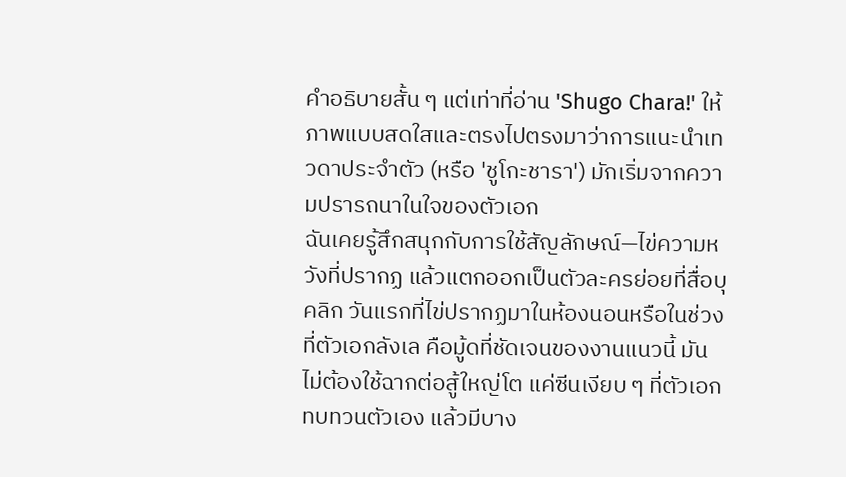คำอธิบายสั้น ๆ แต่เท่าที่อ่าน 'Shugo Chara!' ให้ภาพแบบสดใสและตรงไปตรงมาว่าการแนะนำเทวดาประจำตัว (หรือ 'ชูโกะชารา') มักเริ่มจากความปรารถนาในใจของตัวเอก
ฉันเคยรู้สึกสนุกกับการใช้สัญลักษณ์—ไข่ความหวังที่ปรากฏ แล้วแตกออกเป็นตัวละครย่อยที่สื่อบุคลิก วันแรกที่ไข่ปรากฏมาในห้องนอนหรือในช่วงที่ตัวเอกลังเล คือมู้ดที่ชัดเจนของงานแนวนี้ มันไม่ต้องใช้ฉากต่อสู้ใหญ่โต แค่ซีนเงียบ ๆ ที่ตัวเอกทบทวนตัวเอง แล้วมีบาง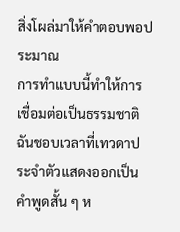สิ่งโผล่มาให้คำตอบพอประมาณ
การทำแบบนี้ทำให้การเชื่อมต่อเป็นธรรมชาติ ฉันชอบเวลาที่เทวดาประจำตัวแสดงออกเป็นคำพูดสั้น ๆ ห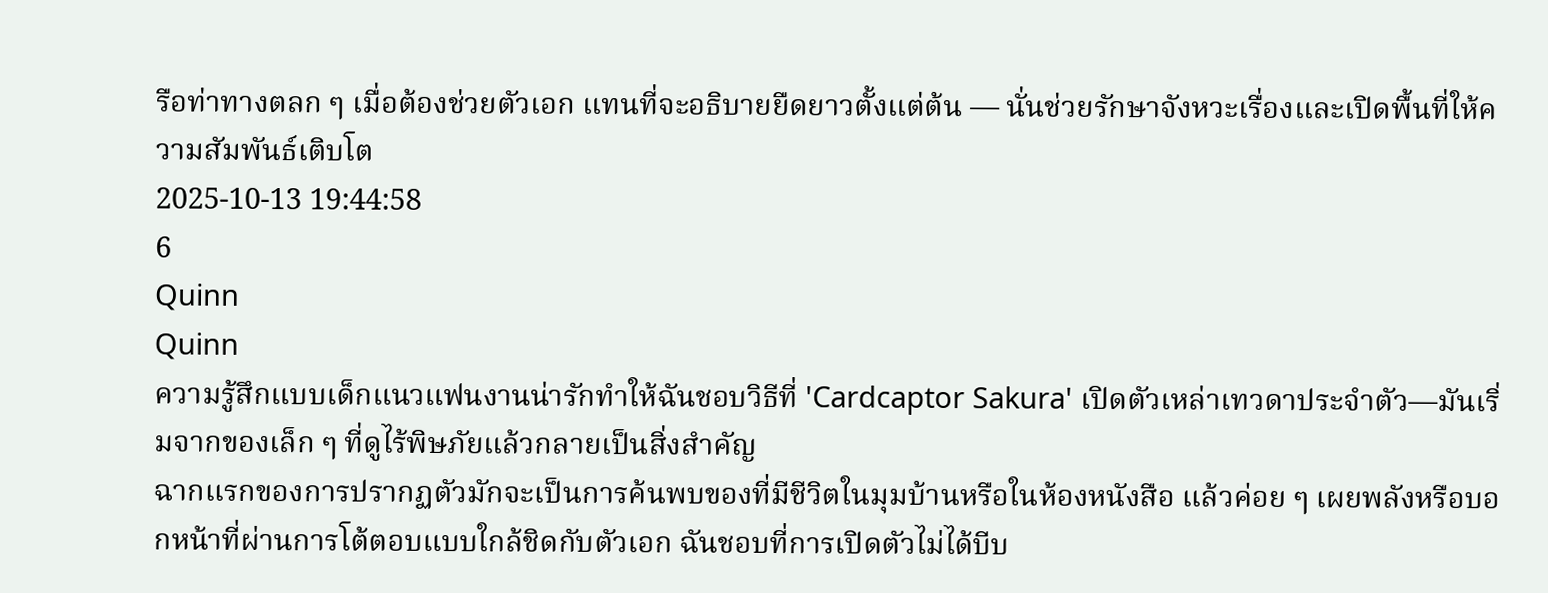รือท่าทางตลก ๆ เมื่อต้องช่วยตัวเอก แทนที่จะอธิบายยืดยาวตั้งแต่ต้น — นั่นช่วยรักษาจังหวะเรื่องและเปิดพื้นที่ให้ความสัมพันธ์เติบโต
2025-10-13 19:44:58
6
Quinn
Quinn
ความรู้สึกแบบเด็กแนวแฟนงานน่ารักทำให้ฉันชอบวิธีที่ 'Cardcaptor Sakura' เปิดตัวเหล่าเทวดาประจำตัว—มันเริ่มจากของเล็ก ๆ ที่ดูไร้พิษภัยแล้วกลายเป็นสิ่งสำคัญ
ฉากแรกของการปรากฏตัวมักจะเป็นการค้นพบของที่มีชีวิตในมุมบ้านหรือในห้องหนังสือ แล้วค่อย ๆ เผยพลังหรือบอกหน้าที่ผ่านการโต้ตอบแบบใกล้ชิดกับตัวเอก ฉันชอบที่การเปิดตัวไม่ได้บีบ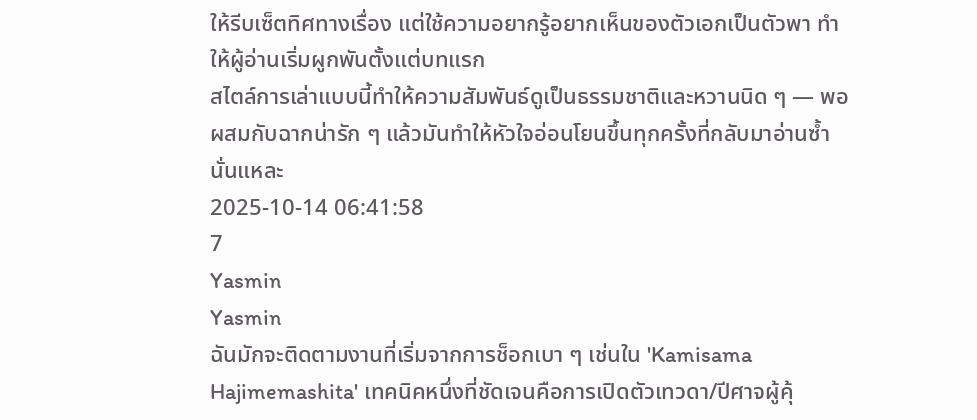ให้รีบเซ็ตทิศทางเรื่อง แต่ใช้ความอยากรู้อยากเห็นของตัวเอกเป็นตัวพา ทำให้ผู้อ่านเริ่มผูกพันตั้งแต่บทแรก
สไตล์การเล่าแบบนี้ทำให้ความสัมพันธ์ดูเป็นธรรมชาติและหวานนิด ๆ — พอผสมกับฉากน่ารัก ๆ แล้วมันทำให้หัวใจอ่อนโยนขึ้นทุกครั้งที่กลับมาอ่านซ้ำนั่นแหละ
2025-10-14 06:41:58
7
Yasmin
Yasmin
ฉันมักจะติดตามงานที่เริ่มจากการช็อกเบา ๆ เช่นใน 'Kamisama Hajimemashita' เทคนิคหนึ่งที่ชัดเจนคือการเปิดตัวเทวดา/ปีศาจผู้คุ้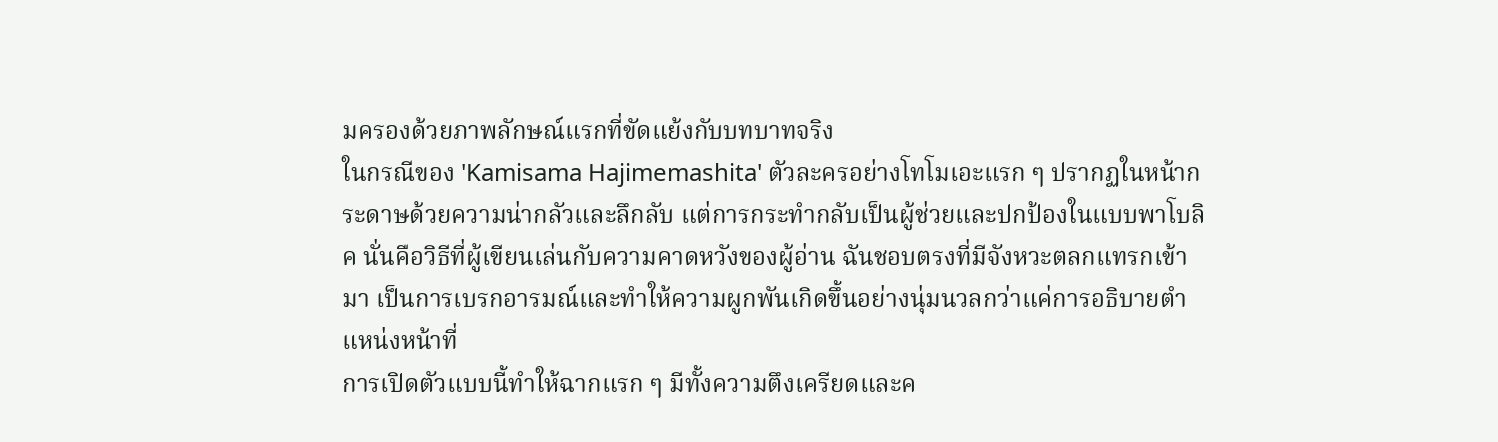มครองด้วยภาพลักษณ์แรกที่ขัดแย้งกับบทบาทจริง
ในกรณีของ 'Kamisama Hajimemashita' ตัวละครอย่างโทโมเอะแรก ๆ ปรากฏในหน้ากระดาษด้วยความน่ากลัวและลึกลับ แต่การกระทำกลับเป็นผู้ช่วยและปกป้องในแบบพาโบลิค นั่นคือวิธีที่ผู้เขียนเล่นกับความคาดหวังของผู้อ่าน ฉันชอบตรงที่มีจังหวะตลกแทรกเข้ามา เป็นการเบรกอารมณ์และทำให้ความผูกพันเกิดขึ้นอย่างนุ่มนวลกว่าแค่การอธิบายตำแหน่งหน้าที่
การเปิดตัวแบบนี้ทำให้ฉากแรก ๆ มีทั้งความตึงเครียดและค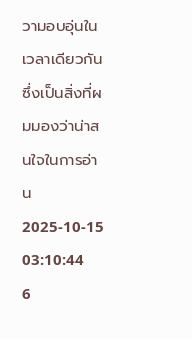วามอบอุ่นในเวลาเดียวกัน ซึ่งเป็นสิ่งที่ผมมองว่าน่าสนใจในการอ่าน
2025-10-15 03:10:44
6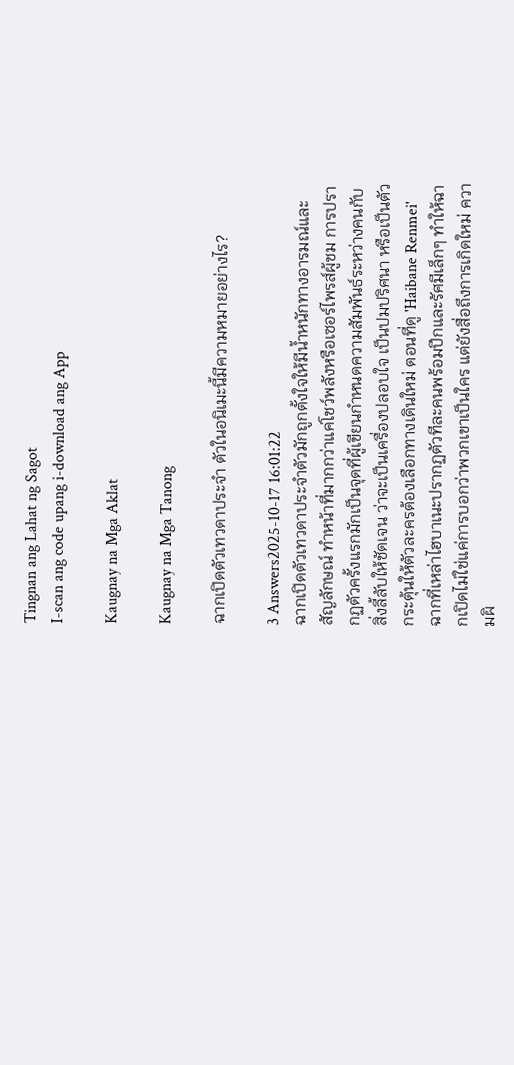Tingnan ang Lahat ng Sagot
I-scan ang code upang i-download ang App

Kaugnay na Mga Aklat

Kaugnay na Mga Tanong

ฉากเปิดตัวเทวดาประจํา ตัวในอนิเมะนี้มีความหมายอย่างไร?

3 Answers2025-10-17 16:01:22
ฉากเปิดตัวเทวดาประจำตัวมักถูกตั้งใจให้มีน้ำหนักทางอารมณ์และสัญลักษณ์ ทำหน้าที่มากกว่าแค่โชว์พลังหรือเซอร์ไพรส์ผู้ชม การปรากฏตัวครั้งแรกมักเป็นจุดที่ผู้เขียนกำหนดความสัมพันธ์ระหว่างคนกับสิ่งลี้ลับให้ชัดเจน ว่าจะเป็นเครื่องปลอบใจ เป็นปมปริศนา หรือเป็นตัวกระตุ้นให้ตัวละครต้องเลือกทางเดินใหม่ ตอนที่ดู 'Haibane Renmei' ฉากที่เหล่าไฮบาเนะปรากฏตัวทีละคนพร้อมปีกและรัศมีเล็กๆ ทำให้ฉากเปิดไม่ใช่แค่การบอกว่าพวกเขาเป็นใคร แต่ยังสื่อถึงการเกิดใหม่ ความผิ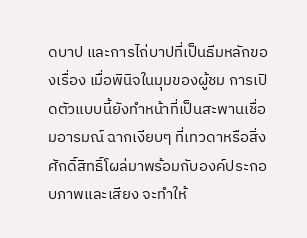ดบาป และการไถ่บาปที่เป็นธีมหลักของเรื่อง เมื่อพินิจในมุมของผู้ชม การเปิดตัวแบบนี้ยังทำหน้าที่เป็นสะพานเชื่อมอารมณ์ ฉากเงียบๆ ที่เทวดาหรือสิ่งศักดิ์สิทธิ์โผล่มาพร้อมกับองค์ประกอบภาพและเสียง จะทำให้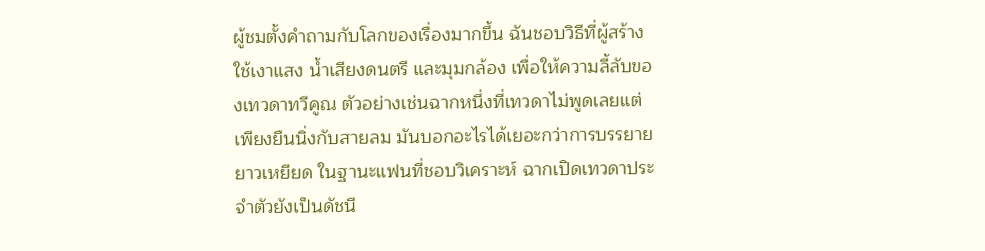ผู้ชมตั้งคำถามกับโลกของเรื่องมากขึ้น ฉันชอบวิธีที่ผู้สร้างใช้เงาแสง น้ำเสียงดนตรี และมุมกล้อง เพื่อให้ความลี้ลับของเทวดาทวีคูณ ตัวอย่างเช่นฉากหนึ่งที่เทวดาไม่พูดเลยแต่เพียงยืนนิ่งกับสายลม มันบอกอะไรได้เยอะกว่าการบรรยายยาวเหยียด ในฐานะแฟนที่ชอบวิเคราะห์ ฉากเปิดเทวดาประจำตัวยังเป็นดัชนี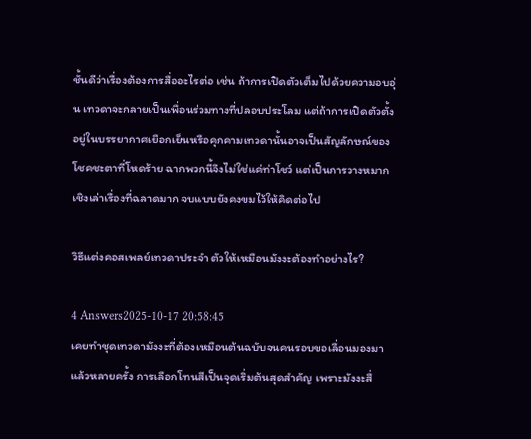ชั้นดีว่าเรื่องต้องการสื่ออะไรต่อ เช่น ถ้าการเปิดตัวเต็มไปด้วยความอบอุ่น เทวดาจะกลายเป็นเพื่อนร่วมทางที่ปลอบประโลม แต่ถ้าการเปิดตัวตั้งอยู่ในบรรยากาศเยือกเย็นหรือคุกคามเทวดานั้นอาจเป็นสัญลักษณ์ของโชคชะตาที่โหดร้าย ฉากพวกนี้จึงไม่ใช่แค่ท่าโชว์ แต่เป็นการวางหมากเชิงเล่าเรื่องที่ฉลาดมาก จบแบบยังคงขมไว้ให้คิดต่อไป

วิธีแต่งคอสเพลย์เทวดาประจํา ตัวให้เหมือนมังงะต้องทำอย่างไร?

4 Answers2025-10-17 20:58:45
เคยทำชุดเทวดามังงะที่ต้องเหมือนต้นฉบับจนคนรอบขอเลื่อนมองมาแล้วหลายครั้ง การเลือกโทนสีเป็นจุดเริ่มต้นสุดสำคัญ เพราะมังงะสื่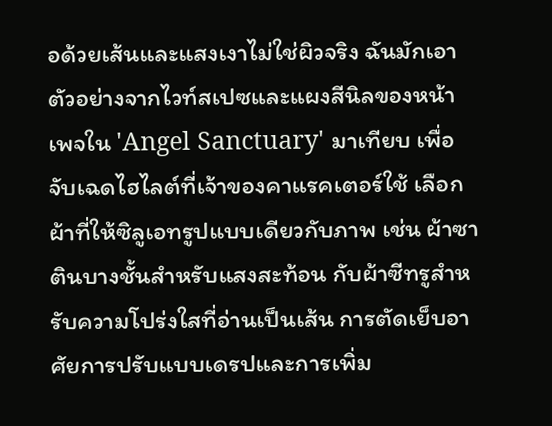อด้วยเส้นและแสงเงาไม่ใช่ผิวจริง ฉันมักเอาตัวอย่างจากไวท์สเปซและแผงสีนิลของหน้าเพจใน 'Angel Sanctuary' มาเทียบ เพื่อจับเฉดไฮไลต์ที่เจ้าของคาแรคเตอร์ใช้ เลือกผ้าที่ให้ซิลูเอทรูปแบบเดียวกับภาพ เช่น ผ้าซาตินบางชั้นสำหรับแสงสะท้อน กับผ้าซีทรูสำหรับความโปร่งใสที่อ่านเป็นเส้น การตัดเย็บอาศัยการปรับแบบเดรปและการเพิ่ม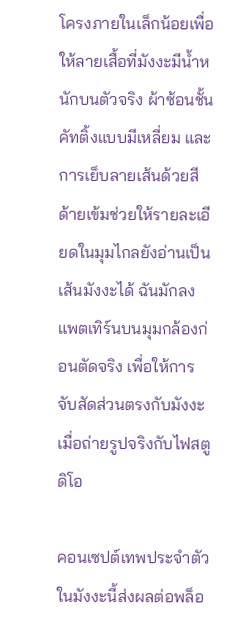โครงภายในเล็กน้อยเพื่อให้ลายเสื้อที่มังงะมีน้ำหนักบนตัวจริง ผ้าซ้อนชั้น คัทติ้งแบบมีเหลี่ยม และการเย็บลายเส้นด้วยสีด้ายเข้มช่วยให้รายละเอียดในมุมไกลยังอ่านเป็นเส้นมังงะได้ ฉันมักลงแพตเทิร์นบนมุมกล้องก่อนตัดจริง เพื่อให้การจับสัดส่วนตรงกับมังงะเมื่อถ่ายรูปจริงกับไฟสตูดิโอ

คอนเซปต์เทพประจําตัวในมังงะนี้ส่งผลต่อพล็อ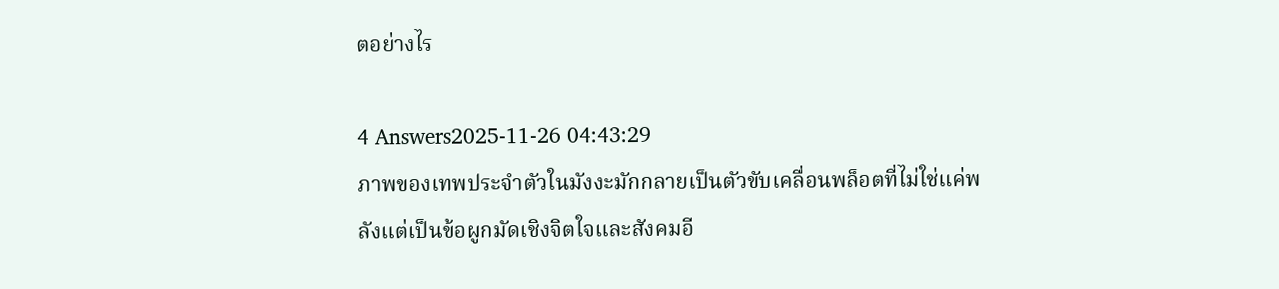ตอย่างไร

4 Answers2025-11-26 04:43:29
ภาพของเทพประจําตัวในมังงะมักกลายเป็นตัวขับเคลื่อนพล็อตที่ไม่ใช่แค่พลังแต่เป็นข้อผูกมัดเชิงจิตใจและสังคมอี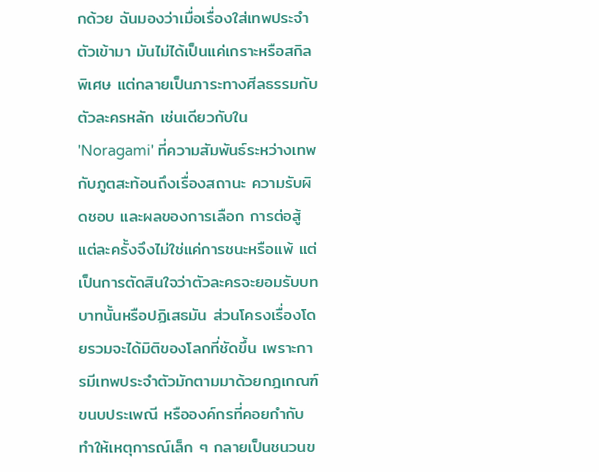กด้วย ฉันมองว่าเมื่อเรื่องใส่เทพประจำตัวเข้ามา มันไม่ได้เป็นแค่เกราะหรือสกิลพิเศษ แต่กลายเป็นภาระทางศีลธรรมกับตัวละครหลัก เช่นเดียวกับใน 'Noragami' ที่ความสัมพันธ์ระหว่างเทพกับภูตสะท้อนถึงเรื่องสถานะ ความรับผิดชอบ และผลของการเลือก การต่อสู้แต่ละครั้งจึงไม่ใช่แค่การชนะหรือแพ้ แต่เป็นการตัดสินใจว่าตัวละครจะยอมรับบทบาทนั้นหรือปฏิเสธมัน ส่วนโครงเรื่องโดยรวมจะได้มิติของโลกที่ชัดขึ้น เพราะการมีเทพประจำตัวมักตามมาด้วยกฎเกณฑ์ ขนบประเพณี หรือองค์กรที่คอยกำกับ ทำให้เหตุการณ์เล็ก ๆ กลายเป็นชนวนข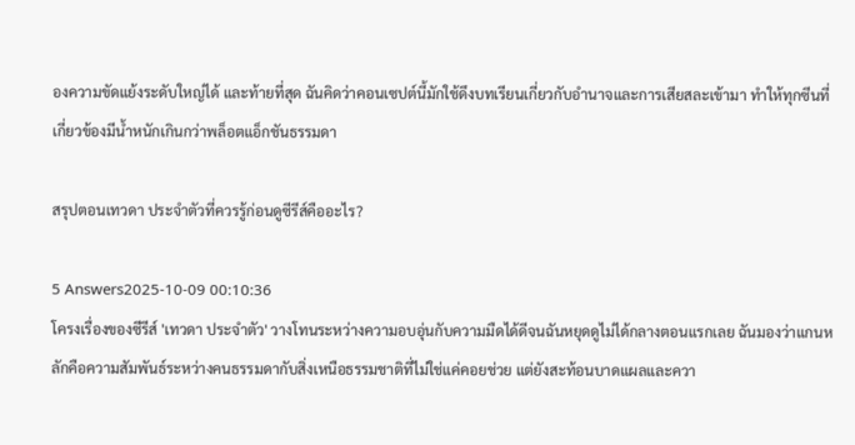องความขัดแย้งระดับใหญ่ได้ และท้ายที่สุด ฉันคิดว่าคอนเซปต์นี้มักใช้ดึงบทเรียนเกี่ยวกับอำนาจและการเสียสละเข้ามา ทำให้ทุกซีนที่เกี่ยวข้องมีน้ำหนักเกินกว่าพล็อตแอ็กชันธรรมดา

สรุปตอนเทวดา ประจําตัวที่ควรรู้ก่อนดูซีรีส์คืออะไร?

5 Answers2025-10-09 00:10:36
โครงเรื่องของซีรีส์ 'เทวดา ประจำตัว' วางโทนระหว่างความอบอุ่นกับความมืดได้ดีจนฉันหยุดดูไม่ได้กลางตอนแรกเลย ฉันมองว่าแกนหลักคือความสัมพันธ์ระหว่างคนธรรมดากับสิ่งเหนือธรรมชาติที่ไม่ใช่แค่คอยช่วย แต่ยังสะท้อนบาดแผลและควา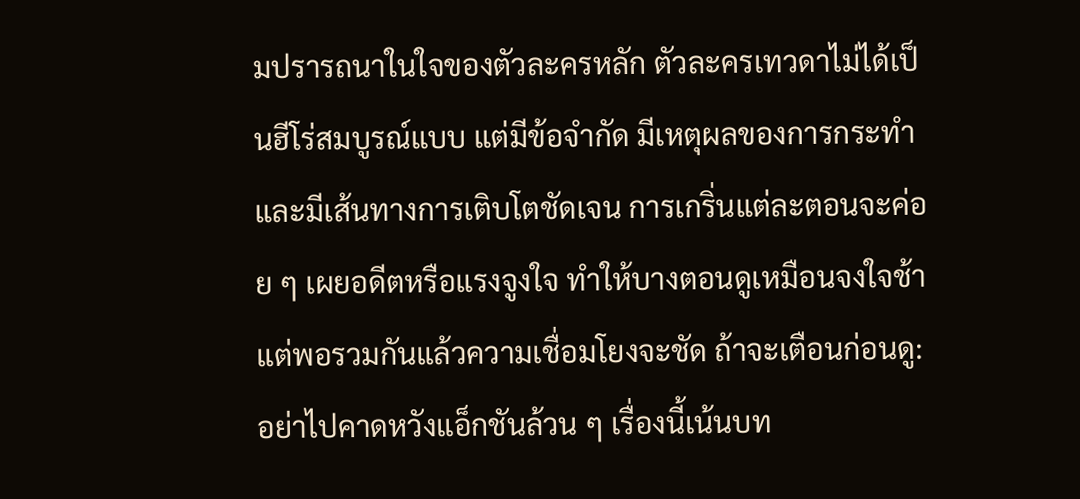มปรารถนาในใจของตัวละครหลัก ตัวละครเทวดาไม่ได้เป็นฮีโร่สมบูรณ์แบบ แต่มีข้อจำกัด มีเหตุผลของการกระทำ และมีเส้นทางการเติบโตชัดเจน การเกริ่นแต่ละตอนจะค่อย ๆ เผยอดีตหรือแรงจูงใจ ทำให้บางตอนดูเหมือนจงใจช้า แต่พอรวมกันแล้วความเชื่อมโยงจะชัด ถ้าจะเตือนก่อนดู: อย่าไปคาดหวังแอ็กชันล้วน ๆ เรื่องนี้เน้นบท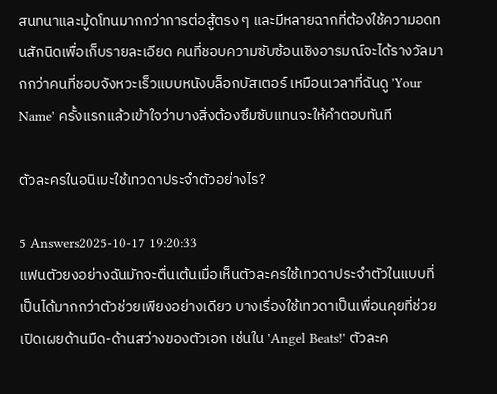สนทนาและมู้ดโทนมากกว่าการต่อสู้ตรง ๆ และมีหลายฉากที่ต้องใช้ความอดทนสักนิดเพื่อเก็บรายละเอียด คนที่ชอบความซับซ้อนเชิงอารมณ์จะได้รางวัลมากกว่าคนที่ชอบจังหวะเร็วแบบหนังบล็อกบัสเตอร์ เหมือนเวลาที่ฉันดู 'Your Name' ครั้งแรกแล้วเข้าใจว่าบางสิ่งต้องซึมซับแทนจะให้คำตอบทันที

ตัวละครในอนิเมะใช้เทวดาประจำตัวอย่างไร?

5 Answers2025-10-17 19:20:33
แฟนตัวยงอย่างฉันมักจะตื่นเต้นเมื่อเห็นตัวละครใช้เทวดาประจำตัวในแบบที่เป็นได้มากกว่าตัวช่วยเพียงอย่างเดียว บางเรื่องใช้เทวดาเป็นเพื่อนคุยที่ช่วยเปิดเผยด้านมืด-ด้านสว่างของตัวเอก เช่นใน 'Angel Beats!' ตัวละค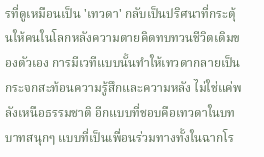รที่ดูเหมือนเป็น 'เทวดา' กลับเป็นปริศนาที่กระตุ้นให้คนในโลกหลังความตายคิดทบทวนชีวิตเดิมของตัวเอง การมีเวทีแบบนั้นทำให้เทวดากลายเป็นกระจกสะท้อนความรู้สึกและความหลัง ไม่ใช่แค่พลังเหนือธรรมชาติ อีกแบบที่ชอบคือเทวดาในบทบาทสนุกๆ แบบที่เป็นเพื่อนร่วมทางทั้งในฉากโร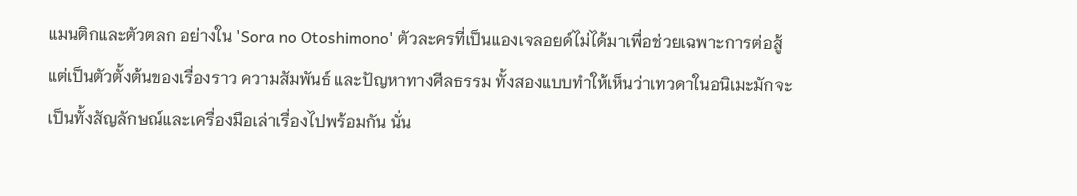แมนติกและตัวตลก อย่างใน 'Sora no Otoshimono' ตัวละครที่เป็นแองเจลอยด์ไม่ได้มาเพื่อช่วยเฉพาะการต่อสู้ แต่เป็นตัวตั้งต้นของเรื่องราว ความสัมพันธ์ และปัญหาทางศีลธรรม ทั้งสองแบบทำให้เห็นว่าเทวดาในอนิเมะมักจะเป็นทั้งสัญลักษณ์และเครื่องมือเล่าเรื่องไปพร้อมกัน นั่น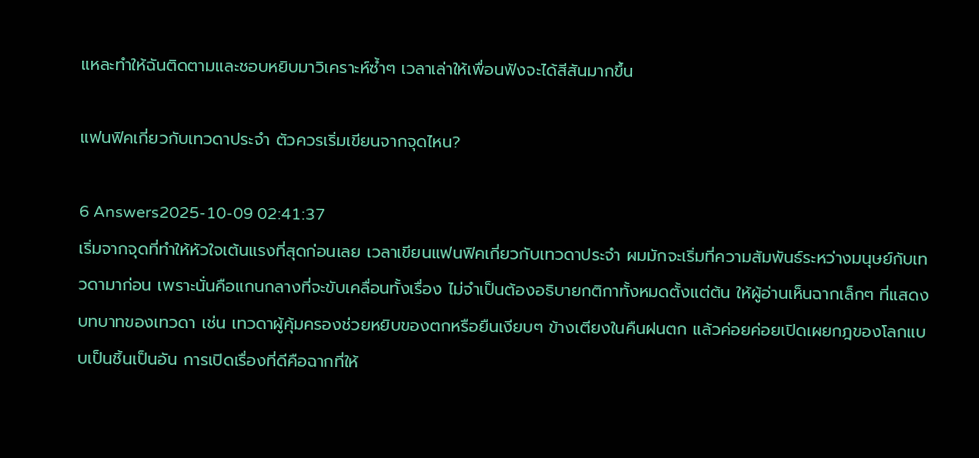แหละทำให้ฉันติดตามและชอบหยิบมาวิเคราะห์ซ้ำๆ เวลาเล่าให้เพื่อนฟังจะได้สีสันมากขึ้น

แฟนฟิคเกี่ยวกับเทวดาประจํา ตัวควรเริ่มเขียนจากจุดไหน?

6 Answers2025-10-09 02:41:37
เริ่มจากจุดที่ทำให้หัวใจเต้นแรงที่สุดก่อนเลย เวลาเขียนแฟนฟิคเกี่ยวกับเทวดาประจำ ผมมักจะเริ่มที่ความสัมพันธ์ระหว่างมนุษย์กับเทวดามาก่อน เพราะนั่นคือแกนกลางที่จะขับเคลื่อนทั้งเรื่อง ไม่จำเป็นต้องอธิบายกติกาทั้งหมดตั้งแต่ต้น ให้ผู้อ่านเห็นฉากเล็กๆ ที่แสดงบทบาทของเทวดา เช่น เทวดาผู้คุ้มครองช่วยหยิบของตกหรือยืนเงียบๆ ข้างเตียงในคืนฝนตก แล้วค่อยค่อยเปิดเผยกฎของโลกแบบเป็นชิ้นเป็นอัน การเปิดเรื่องที่ดีคือฉากที่ให้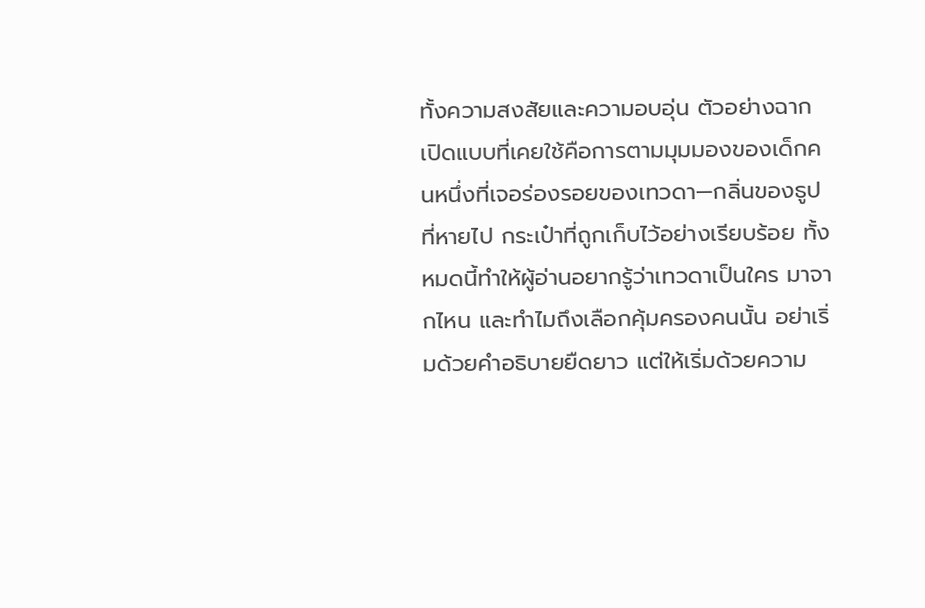ทั้งความสงสัยและความอบอุ่น ตัวอย่างฉากเปิดแบบที่เคยใช้คือการตามมุมมองของเด็กคนหนึ่งที่เจอร่องรอยของเทวดา—กลิ่นของธูปที่หายไป กระเป๋าที่ถูกเก็บไว้อย่างเรียบร้อย ทั้งหมดนี้ทำให้ผู้อ่านอยากรู้ว่าเทวดาเป็นใคร มาจากไหน และทำไมถึงเลือกคุ้มครองคนนั้น อย่าเริ่มด้วยคำอธิบายยืดยาว แต่ให้เริ่มด้วยความ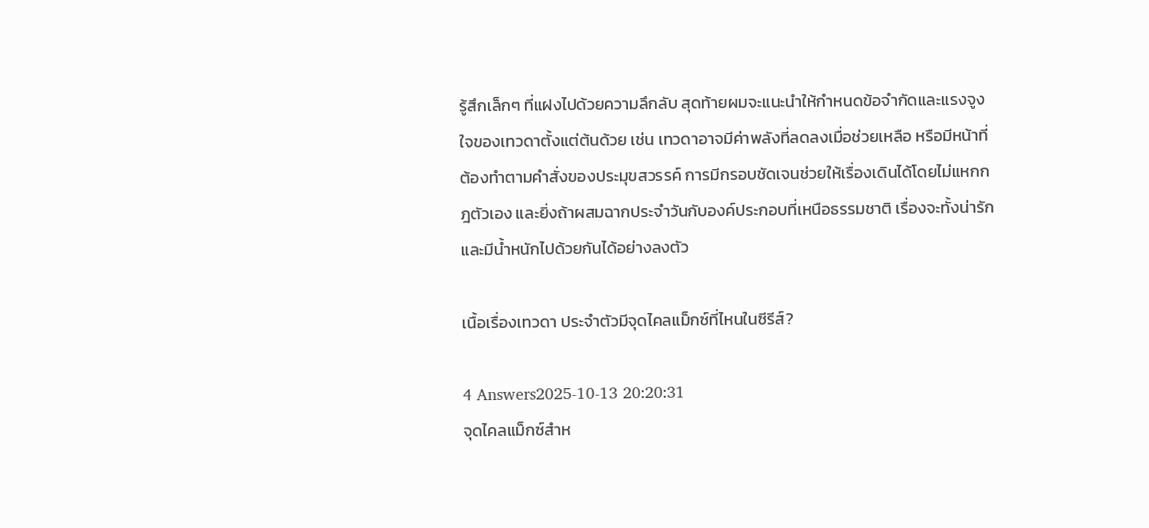รู้สึกเล็กๆ ที่แฝงไปด้วยความลึกลับ สุดท้ายผมจะแนะนำให้กำหนดข้อจำกัดและแรงจูงใจของเทวดาตั้งแต่ต้นด้วย เช่น เทวดาอาจมีค่าพลังที่ลดลงเมื่อช่วยเหลือ หรือมีหน้าที่ต้องทำตามคำสั่งของประมุขสวรรค์ การมีกรอบชัดเจนช่วยให้เรื่องเดินได้โดยไม่แหกกฎตัวเอง และยิ่งถ้าผสมฉากประจำวันกับองค์ประกอบที่เหนือธรรมชาติ เรื่องจะทั้งน่ารักและมีน้ำหนักไปด้วยกันได้อย่างลงตัว

เนื้อเรื่องเทวดา ประจําตัวมีจุดไคลแม็กซ์ที่ไหนในซีรีส์?

4 Answers2025-10-13 20:20:31
จุดไคลแม็กซ์สำห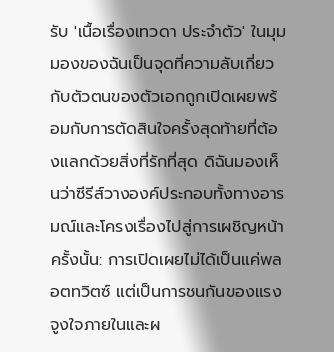รับ 'เนื้อเรื่องเทวดา ประจําตัว' ในมุมมองของฉันเป็นจุดที่ความลับเกี่ยวกับตัวตนของตัวเอกถูกเปิดเผยพร้อมกับการตัดสินใจครั้งสุดท้ายที่ต้องแลกด้วยสิ่งที่รักที่สุด ดิฉันมองเห็นว่าซีรีส์วางองค์ประกอบทั้งทางอารมณ์และโครงเรื่องไปสู่การเผชิญหน้าครั้งนั้น: การเปิดเผยไม่ได้เป็นแค่พลอตทวิตซ์ แต่เป็นการชนกันของแรงจูงใจภายในและผ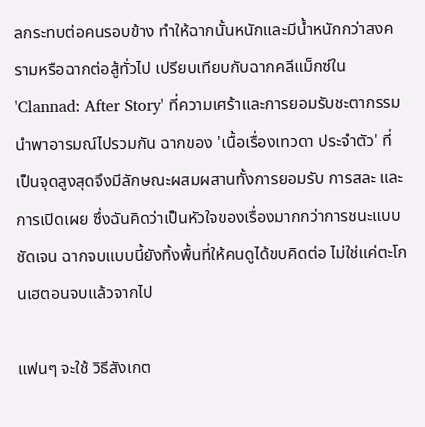ลกระทบต่อคนรอบข้าง ทำให้ฉากนั้นหนักและมีน้ำหนักกว่าสงครามหรือฉากต่อสู้ทั่วไป เปรียบเทียบกับฉากคลีแม็กซ์ใน 'Clannad: After Story' ที่ความเศร้าและการยอมรับชะตากรรมนำพาอารมณ์ไปรวมกัน ฉากของ 'เนื้อเรื่องเทวดา ประจําตัว' ที่เป็นจุดสูงสุดจึงมีลักษณะผสมผสานทั้งการยอมรับ การสละ และการเปิดเผย ซึ่งฉันคิดว่าเป็นหัวใจของเรื่องมากกว่าการชนะแบบชัดเจน ฉากจบแบบนี้ยังทิ้งพื้นที่ให้คนดูได้ขบคิดต่อ ไม่ใช่แค่ตะโกนเฮตอนจบแล้วจากไป

แฟนๆ จะใช้ วิธีสังเกต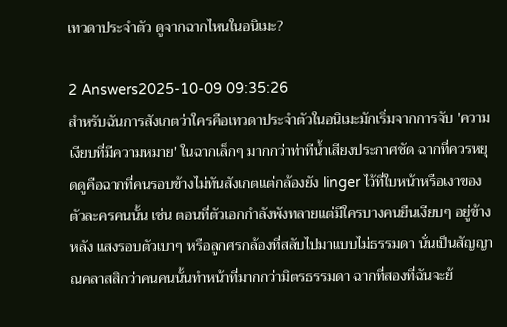เทวดาประจําตัว ดูจากฉากไหนในอนิเมะ?

2 Answers2025-10-09 09:35:26
สำหรับฉันการสังเกตว่าใครคือเทวดาประจำตัวในอนิเมะมักเริ่มจากการจับ 'ความเงียบที่มีความหมาย' ในฉากเล็กๆ มากกว่าท่าทีน้ำเสียงประกาศชัด ฉากที่ควรหยุดดูคือฉากที่คนรอบข้างไม่ทันสังเกตแต่กล้องยัง linger ไว้ที่ใบหน้าหรือเงาของตัวละครคนนั้น เช่น ตอนที่ตัวเอกกำลังพังทลายแต่มีใครบางคนยืนเงียบๆ อยู่ข้างหลัง แสงรอบตัวเบาๆ หรือลูกศรกล้องที่สลับไปมาแบบไม่ธรรมดา นั่นเป็นสัญญาณคลาสสิกว่าคนคนนั้นทำหน้าที่มากกว่ามิตรธรรมดา ฉากที่สองที่ฉันจะย้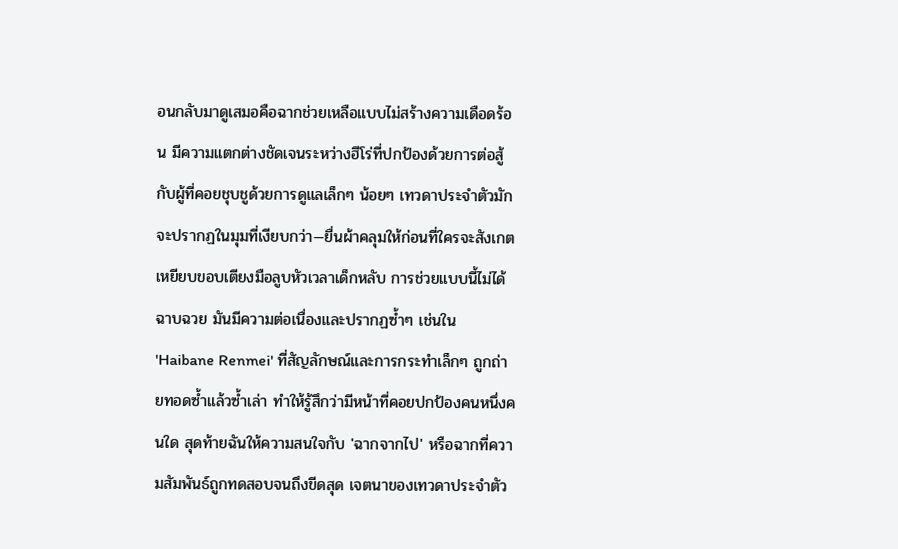อนกลับมาดูเสมอคือฉากช่วยเหลือแบบไม่สร้างความเดือดร้อน มีความแตกต่างชัดเจนระหว่างฮีโร่ที่ปกป้องด้วยการต่อสู้กับผู้ที่คอยชุบชูด้วยการดูแลเล็กๆ น้อยๆ เทวดาประจำตัวมักจะปรากฏในมุมที่เงียบกว่า—ยื่นผ้าคลุมให้ก่อนที่ใครจะสังเกต เหยียบขอบเตียงมือลูบหัวเวลาเด็กหลับ การช่วยแบบนี้ไม่ได้ฉาบฉวย มันมีความต่อเนื่องและปรากฏซ้ำๆ เช่นใน 'Haibane Renmei' ที่สัญลักษณ์และการกระทำเล็กๆ ถูกถ่ายทอดซ้ำแล้วซ้ำเล่า ทำให้รู้สึกว่ามีหน้าที่คอยปกป้องคนหนึ่งคนใด สุดท้ายฉันให้ความสนใจกับ 'ฉากจากไป' หรือฉากที่ความสัมพันธ์ถูกทดสอบจนถึงขีดสุด เจตนาของเทวดาประจำตัว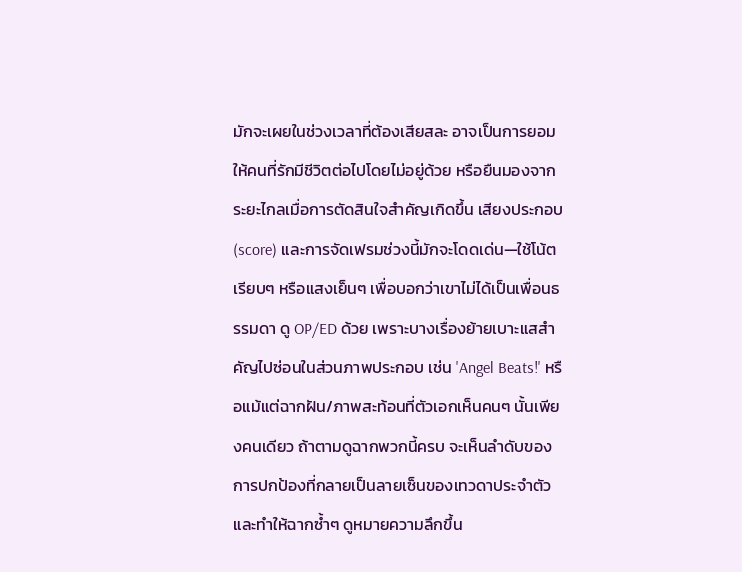มักจะเผยในช่วงเวลาที่ต้องเสียสละ อาจเป็นการยอมให้คนที่รักมีชีวิตต่อไปโดยไม่อยู่ด้วย หรือยืนมองจากระยะไกลเมื่อการตัดสินใจสำคัญเกิดขึ้น เสียงประกอบ (score) และการจัดเฟรมช่วงนี้มักจะโดดเด่น—ใช้โน้ตเรียบๆ หรือแสงเย็นๆ เพื่อบอกว่าเขาไม่ได้เป็นเพื่อนธรรมดา ดู OP/ED ด้วย เพราะบางเรื่องย้ายเบาะแสสำคัญไปซ่อนในส่วนภาพประกอบ เช่น 'Angel Beats!' หรือแม้แต่ฉากฝัน/ภาพสะท้อนที่ตัวเอกเห็นคนๆ นั้นเพียงคนเดียว ถ้าตามดูฉากพวกนี้ครบ จะเห็นลำดับของการปกป้องที่กลายเป็นลายเซ็นของเทวดาประจำตัว และทำให้ฉากซ้ำๆ ดูหมายความลึกขึ้น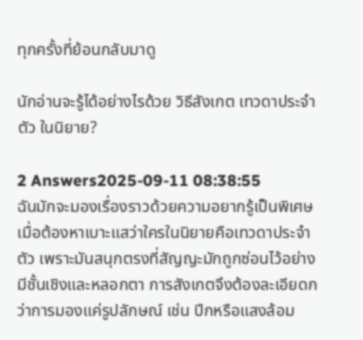ทุกครั้งที่ย้อนกลับมาดู

นักอ่านจะรู้ได้อย่างไรด้วย วิธีสังเกต เทวดาประจําตัว ในนิยาย?

2 Answers2025-09-11 08:38:55
ฉันมักจะมองเรื่องราวด้วยความอยากรู้เป็นพิเศษเมื่อต้องหาเบาะแสว่าใครในนิยายคือเทวดาประจําตัว เพราะมันสนุกตรงที่สัญญะมักถูกซ่อนไว้อย่างมีชั้นเชิงและหลอกตา การสังเกตจึงต้องละเอียดกว่าการมองแค่รูปลักษณ์ เช่น ปีกหรือแสงล้อม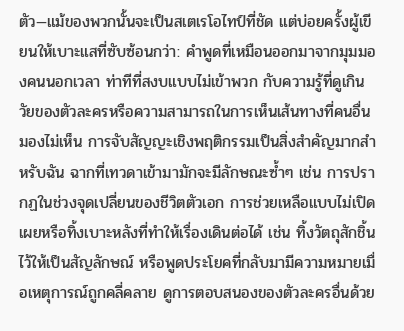ตัว—แม้ของพวกนั้นจะเป็นสเตเรโอไทป์ที่ชัด แต่บ่อยครั้งผู้เขียนให้เบาะแสที่ซับซ้อนกว่า: คำพูดที่เหมือนออกมาจากมุมมองคนนอกเวลา ท่าทีที่สงบแบบไม่เข้าพวก กับความรู้ที่ดูเกินวัยของตัวละครหรือความสามารถในการเห็นเส้นทางที่คนอื่นมองไม่เห็น การจับสัญญะเชิงพฤติกรรมเป็นสิ่งสำคัญมากสำหรับฉัน ฉากที่เทวดาเข้ามามักจะมีลักษณะซ้ำๆ เช่น การปรากฏในช่วงจุดเปลี่ยนของชีวิตตัวเอก การช่วยเหลือแบบไม่เปิดเผยหรือทิ้งเบาะหลังที่ทำให้เรื่องเดินต่อได้ เช่น ทิ้งวัตถุสักชิ้นไว้ให้เป็นสัญลักษณ์ หรือพูดประโยคที่กลับมามีความหมายเมื่อเหตุการณ์ถูกคลี่คลาย ดูการตอบสนองของตัวละครอื่นด้วย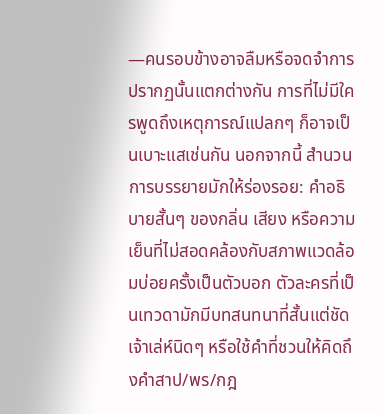—คนรอบข้างอาจลืมหรือจดจำการปรากฏนั้นแตกต่างกัน การที่ไม่มีใครพูดถึงเหตุการณ์แปลกๆ ก็อาจเป็นเบาะแสเช่นกัน นอกจากนี้ สำนวนการบรรยายมักให้ร่องรอย: คำอธิบายสั้นๆ ของกลิ่น เสียง หรือความเย็นที่ไม่สอดคล้องกับสภาพแวดล้อมบ่อยครั้งเป็นตัวบอก ตัวละครที่เป็นเทวดามักมีบทสนทนาที่สั้นแต่ชัด เจ้าเล่ห์นิดๆ หรือใช้คำที่ชวนให้คิดถึงคำสาป/พร/กฎ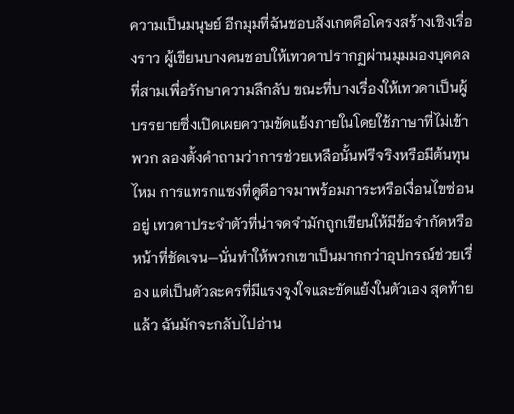ความเป็นมนุษย์ อีกมุมที่ฉันชอบสังเกตคือโครงสร้างเชิงเรื่องราว ผู้เขียนบางคนชอบให้เทวดาปรากฏผ่านมุมมองบุคคลที่สามเพื่อรักษาความลึกลับ ขณะที่บางเรื่องให้เทวดาเป็นผู้บรรยายซึ่งเปิดเผยความขัดแย้งภายในโดยใช้ภาษาที่ไม่เข้าพวก ลองตั้งคำถามว่าการช่วยเหลือนั้นฟรีจริงหรือมีต้นทุนไหม การแทรกแซงที่ดูดีอาจมาพร้อมภาระหรือเงื่อนไขซ่อนอยู่ เทวดาประจําตัวที่น่าจดจำมักถูกเขียนให้มีข้อจำกัดหรือหน้าที่ชัดเจน—นั่นทำให้พวกเขาเป็นมากกว่าอุปกรณ์ช่วยเรื่อง แต่เป็นตัวละครที่มีแรงจูงใจและขัดแย้งในตัวเอง สุดท้ายแล้ว ฉันมักจะกลับไปอ่าน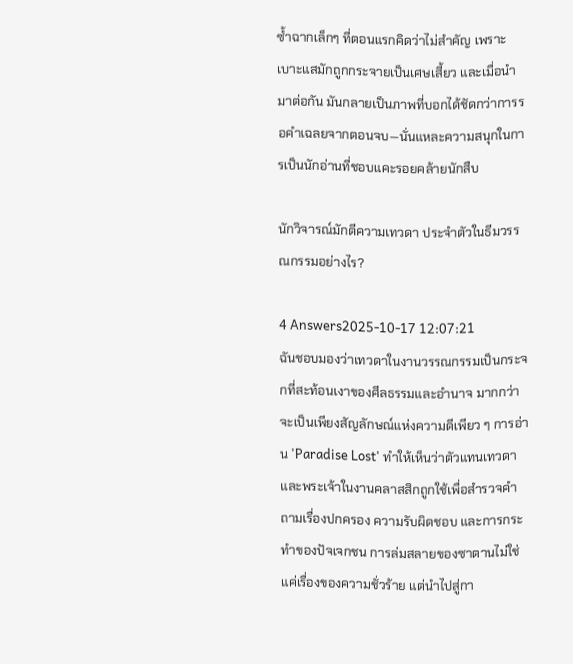ซ้ำฉากเล็กๆ ที่ตอนแรกคิดว่าไม่สำคัญ เพราะเบาะแสมักถูกกระจายเป็นเศษเสี้ยว และเมื่อนำมาต่อกัน มันกลายเป็นภาพที่บอกได้ชัดกว่าการรอคำเฉลยจากตอนจบ—นั่นแหละความสนุกในการเป็นนักอ่านที่ชอบแคะรอยคล้ายนักสืบ

นักวิจารณ์มักตีความเทวดา ประจําตัวในธีมวรรณกรรมอย่างไร?

4 Answers2025-10-17 12:07:21
ฉันชอบมองว่าเทวดาในงานวรรณกรรมเป็นกระจกที่สะท้อนเงาของศีลธรรมและอำนาจ มากกว่าจะเป็นเพียงสัญลักษณ์แห่งความดีเพียว ๆ การอ่าน 'Paradise Lost' ทำให้เห็นว่าตัวแทนเทวดาและพระเจ้าในงานคลาสสิกถูกใช้เพื่อสำรวจคำถามเรื่องปกครอง ความรับผิดชอบ และการกระทำของปัจเจกชน การล่มสลายของซาตานไม่ใช่แค่เรื่องของความชั่วร้าย แต่นำไปสู่กา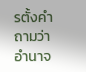รตั้งคำถามว่าอำนาจ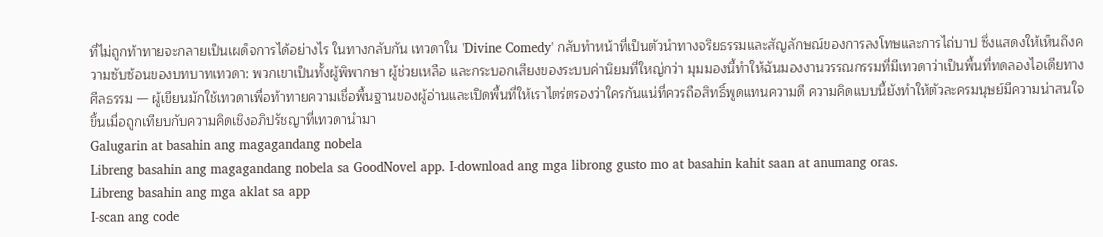ที่ไม่ถูกท้าทายจะกลายเป็นเผด็จการได้อย่างไร ในทางกลับกัน เทวดาใน 'Divine Comedy' กลับทำหน้าที่เป็นตัวนำทางจริยธรรมและสัญลักษณ์ของการลงโทษและการไถ่บาป ซึ่งแสดงให้เห็นถึงความซับซ้อนของบทบาทเทวดา: พวกเขาเป็นทั้งผู้พิพากษา ผู้ช่วยเหลือ และกระบอกเสียงของระบบค่านิยมที่ใหญ่กว่า มุมมองนี้ทำให้ฉันมองงานวรรณกรรมที่มีเทวดาว่าเป็นพื้นที่ทดลองไอเดียทางศีลธรรม — ผู้เขียนมักใช้เทวดาเพื่อท้าทายความเชื่อพื้นฐานของผู้อ่านและเปิดพื้นที่ให้เราไตร่ตรองว่าใครกันแน่ที่ควรถือสิทธิ์พูดแทนความดี ความคิดแบบนี้ยังทำให้ตัวละครมนุษย์มีความน่าสนใจขึ้นเมื่อถูกเทียบกับความคิดเชิงอภิปรัชญาที่เทวดานำมา
Galugarin at basahin ang magagandang nobela
Libreng basahin ang magagandang nobela sa GoodNovel app. I-download ang mga librong gusto mo at basahin kahit saan at anumang oras.
Libreng basahin ang mga aklat sa app
I-scan ang code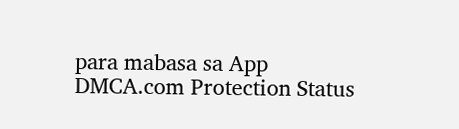para mabasa sa App
DMCA.com Protection Status